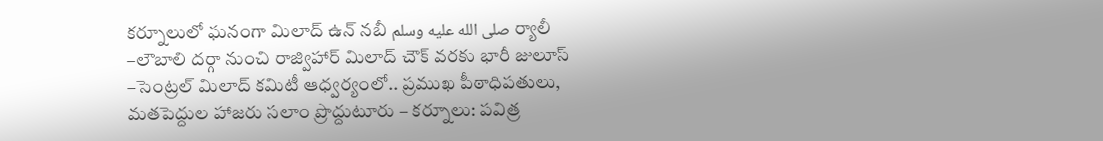కర్నూలులో ఘనంగా మిలాద్ ఉన్ నబీ صلى الله عليه وسلم ర్యాలీ
–లౌబాలి దర్గా నుంచి రాజ్విహార్ మిలాద్ చౌక్ వరకు భారీ జులూస్ –సెంట్రల్ మిలాద్ కమిటీ ఆధ్వర్యంలో.. ప్రముఖ పీఠాధిపతులు, మతపెద్దుల హాజరు సలాం ప్రొద్దుటూరు – కర్నూలు: పవిత్ర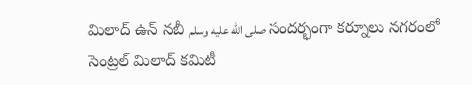మిలాద్ ఉన్ నబీ صلى الله عليه وسلم సందర్భంగా కర్నూలు నగరంలో సెంట్రల్ మిలాద్ కమిటీ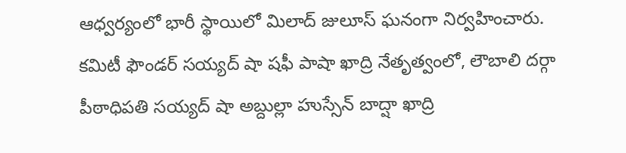ఆధ్వర్యంలో భారీ స్థాయిలో మిలాద్ జులూస్ ఘనంగా నిర్వహించారు. కమిటీ ఫౌండర్ సయ్యద్ షా షఫీ పాషా ఖాద్రి నేతృత్వంలో, లౌబాలి దర్గా పీఠాధిపతి సయ్యద్ షా అబ్దుల్లా హుస్సేన్ బాద్షా ఖాద్రి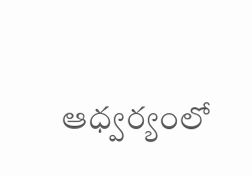ఆధ్వర్యంలో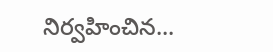నిర్వహించిన...